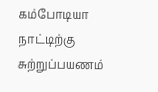கம்போடியா நாட்டிற்கு சுற்றுப்பயணம்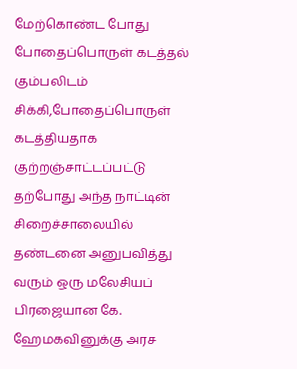மேற்கொண்ட போது போதைப்பொருள் கடத்தல் கும்பலிடம் சிக்கி,போதைப்பொருள் கடத்தியதாக குற்றஞ்சாட்டப்பட்டு தற்போது அந்த நாட்டின் சிறைச்சாலையில் தண்டனை அனுபவித்து வரும் ஒரு மலேசியப் பிரஜையான கே. ஹேமகவினுக்கு அரச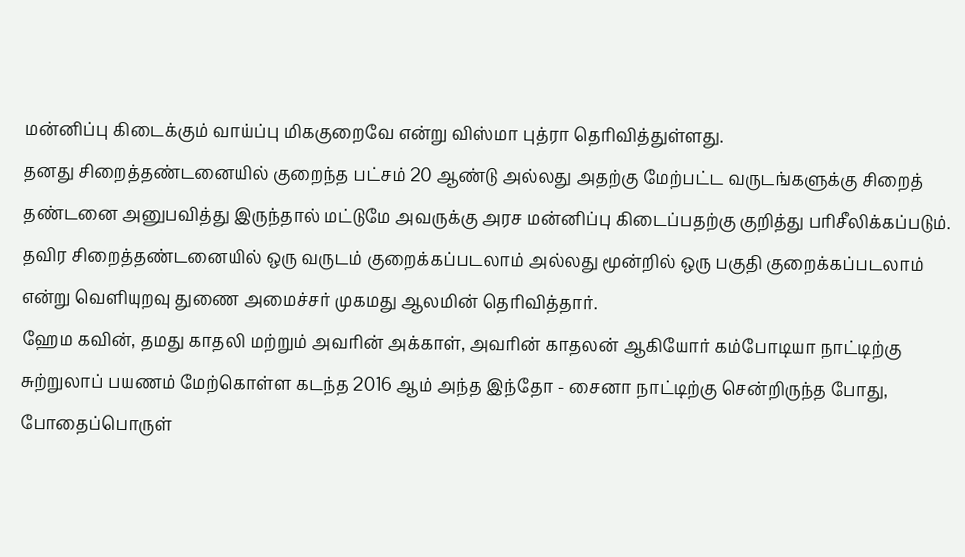மன்னிப்பு கிடைக்கும் வாய்ப்பு மிககுறைவே என்று விஸ்மா புத்ரா தெரிவித்துள்ளது.
தனது சிறைத்தண்டனையில் குறைந்த பட்சம் 20 ஆண்டு அல்லது அதற்கு மேற்பட்ட வருடங்களுக்கு சிறைத் தண்டனை அனுபவித்து இருந்தால் மட்டுமே அவருக்கு அரச மன்னிப்பு கிடைப்பதற்கு குறித்து பரிசீலிக்கப்படும். தவிர சிறைத்தண்டனையில் ஒரு வருடம் குறைக்கப்படலாம் அல்லது மூன்றில் ஒரு பகுதி குறைக்கப்படலாம் என்று வெளியுறவு துணை அமைச்சர் முகமது ஆலமின் தெரிவித்தார்.
ஹேம கவின், தமது காதலி மற்றும் அவரின் அக்காள், அவரின் காதலன் ஆகியோர் கம்போடியா நாட்டிற்கு சுற்றுலாப் பயணம் மேற்கொள்ள கடந்த 2016 ஆம் அந்த இந்தோ - சைனா நாட்டிற்கு சென்றிருந்த போது, போதைப்பொருள்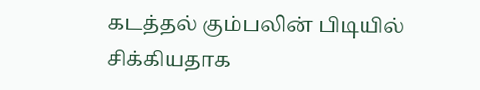கடத்தல் கும்பலின் பிடியில் சிக்கியதாக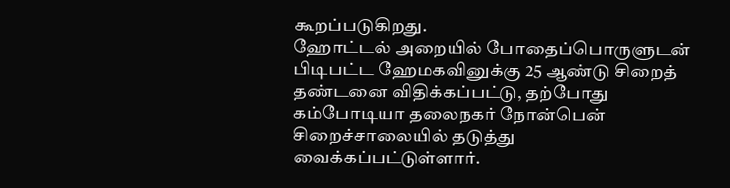கூறப்படுகிறது.
ஹோட்டல் அறையில் போதைப்பொருளுடன் பிடிபட்ட ஹேமகவினுக்கு 25 ஆண்டு சிறைத் தண்டனை விதிக்கப்பட்டு, தற்போது கம்போடியா தலைநகர் நோன்பென் சிறைச்சாலையில் தடுத்து வைக்கப்பட்டுள்ளார்.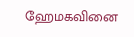ஹேமகவினை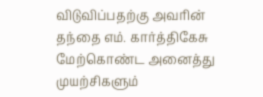விடுவிப்பதற்கு அவரின் தந்தை எம். கார்த்திகேசு மேற்கொண்ட அனைத்து முயற்சிகளும்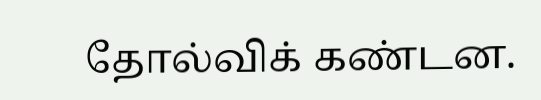தோல்விக் கண்டன.